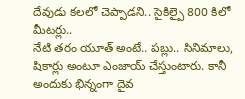దేవుడు కలలో చెప్పాడని.. సైకిల్పై 800 కిలో మీటర్లు..
నేటి తరం యూత్ అంటే.. పబ్లు.. సినిమాలు, షికార్లు అంటూ ఎంజాయ్ చేస్తుంటారు. కానీ అందుకు భిన్నంగా దైవ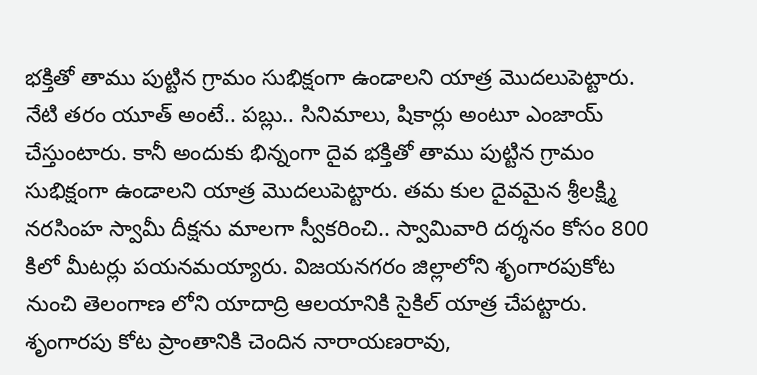భక్తితో తాము పుట్టిన గ్రామం సుభిక్షంగా ఉండాలని యాత్ర మొదలుపెట్టారు.
నేటి తరం యూత్ అంటే.. పబ్లు.. సినిమాలు, షికార్లు అంటూ ఎంజాయ్ చేస్తుంటారు. కానీ అందుకు భిన్నంగా దైవ భక్తితో తాము పుట్టిన గ్రామం సుభిక్షంగా ఉండాలని యాత్ర మొదలుపెట్టారు. తమ కుల దైవమైన శ్రీలక్ష్మి నరసింహ స్వామీ దీక్షను మాలగా స్వీకరించి.. స్వామివారి దర్శనం కోసం 800 కిలో మీటర్లు పయనమయ్యారు. విజయనగరం జిల్లాలోని శృంగారపుకోట నుంచి తెలంగాణ లోని యాదాద్రి ఆలయానికి సైకిల్ యాత్ర చేపట్టారు. శృంగారపు కోట ప్రాంతానికి చెందిన నారాయణరావు,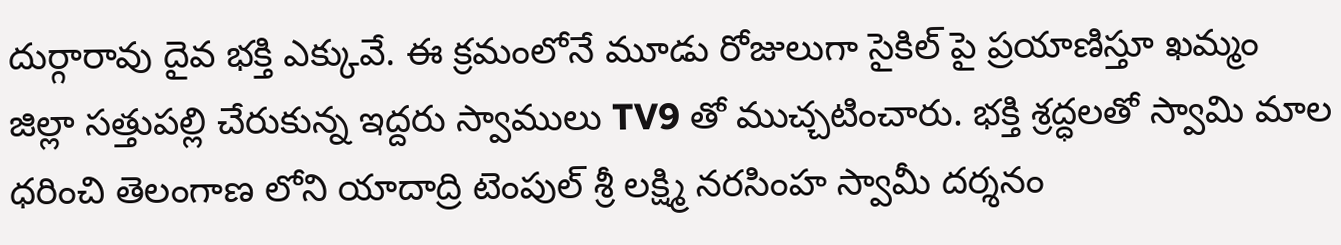దుర్గారావు దైవ భక్తి ఎక్కువే. ఈ క్రమంలోనే మూడు రోజులుగా సైకిల్ పై ప్రయాణిస్తూ ఖమ్మం జిల్లా సత్తుపల్లి చేరుకున్న ఇద్దరు స్వాములు TV9 తో ముచ్చటించారు. భక్తి శ్రద్ధలతో స్వామి మాల ధరించి తెలంగాణ లోని యాదాద్రి టెంపుల్ శ్రీ లక్ష్మి నరసింహ స్వామీ దర్శనం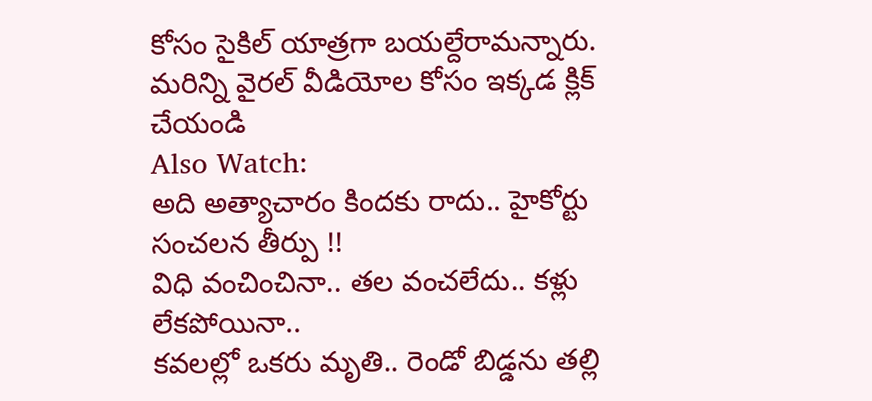కోసం సైకిల్ యాత్రగా బయల్దేరామన్నారు.
మరిన్ని వైరల్ వీడియోల కోసం ఇక్కడ క్లిక్ చేయండి
Also Watch:
అది అత్యాచారం కిందకు రాదు.. హైకోర్టు సంచలన తీర్పు !!
విధి వంచించినా.. తల వంచలేదు.. కళ్లు లేకపోయినా..
కవలల్లో ఒకరు మృతి.. రెండో బిడ్డను తల్లి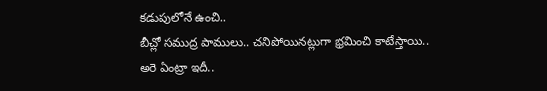కడుపులోనే ఉంచి..
బీచ్లో సముద్ర పాములు.. చనిపోయినట్లుగా భ్రమించి కాటేస్తాయి..
అరె ఏంట్రా ఇదీ..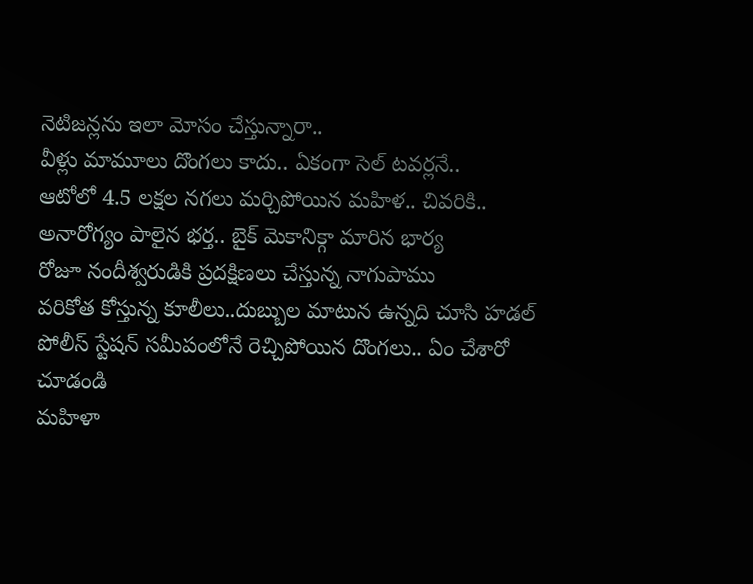నెటిజన్లను ఇలా మోసం చేస్తున్నారా..
వీళ్లు మామూలు దొంగలు కాదు.. ఏకంగా సెల్ టవర్లనే..
ఆటోలో 4.5 లక్షల నగలు మర్చిపోయిన మహిళ.. చివరికి..
అనారోగ్యం పాలైన భర్త.. బైక్ మెకానిక్గా మారిన భార్య
రోజూ నందీశ్వరుడికి ప్రదక్షిణలు చేస్తున్న నాగుపాము
వరికోత కోస్తున్న కూలీలు..దుబ్బుల మాటున ఉన్నది చూసి హడల్
పోలీస్ స్టేషన్ సమీపంలోనే రెచ్చిపోయిన దొంగలు.. ఏం చేశారో చూడండి
మహిళా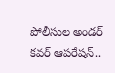పోలీసుల అండర్ కవర్ ఆపరేషన్..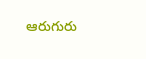ఆరుగురు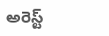అరెస్ట్